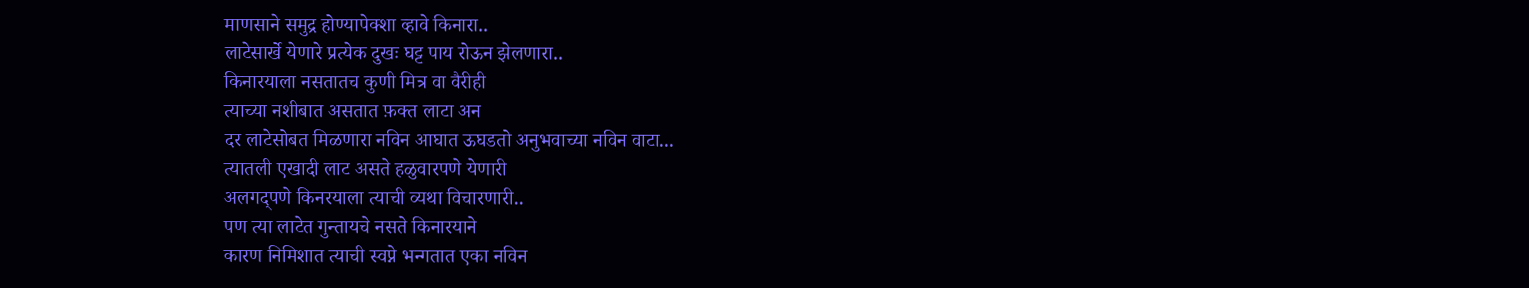माणसाने समुद्र होण्यापेक्शा व्हावे किनारा..
लाटेसार्खे येणारे प्रत्येक दुखः घट्ट पाय रोऊन झेलणारा..
किनारयाला नसतातच कुणी मित्र वा वैरीही
त्याच्या नशीबात असतात फ़क्त लाटा अन
दर लाटेसोबत मिळणारा नविन आघात ऊघडतो अनुभवाच्या नविन वाटा...
त्यातली एखादी लाट असते हळुवारपणे येणारी
अलगद्पणे किनरयाला त्याची व्यथा विचारणारी..
पण त्या लाटेत गुन्तायचे नसते किनारयाने
कारण निमिशात त्याची स्वप्ने भन्गतात एका नविन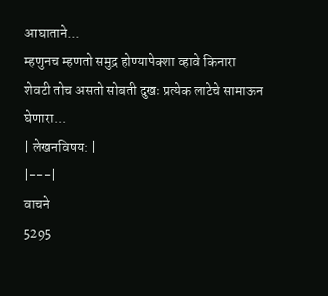आघाताने...
म्हणुनच म्हणतो समुद्र होण्यापेक्शा व्हावे किनारा
शेवटी तोच असतो सोबती दुखः प्रत्येक लाटेचे सामाऊन घेणारा...
| लेखनविषय: |
|---|
वाचने
5295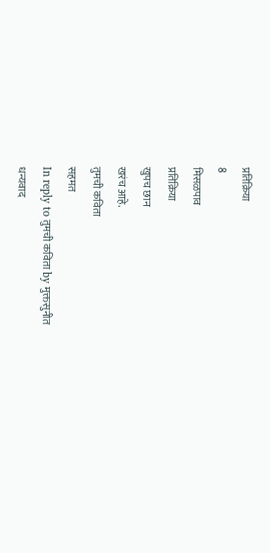प्रतिक्रिया
8
मिसळपाव
प्रतिक्रिया
खुपच छान
खरंच आहे.
तुमची कविता
सहमत
In reply to तुमची कविता by मुक्तसुनीत
धन्यवाद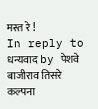मस्त रे !
In reply to धन्यवाद by पेशवे बाजीराव तिसरे
कल्पना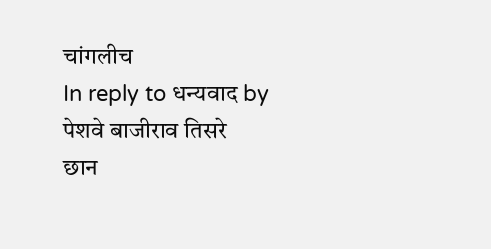चांगलीच
In reply to धन्यवाद by पेशवे बाजीराव तिसरे
छान